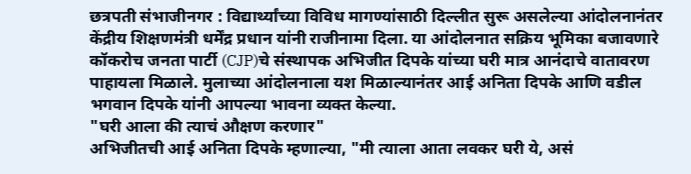छत्रपती संभाजीनगर : विद्यार्थ्यांच्या विविध मागण्यांसाठी दिल्लीत सुरू असलेल्या आंदोलनानंतर केंद्रीय शिक्षणमंत्री धर्मेंद्र प्रधान यांनी राजीनामा दिला. या आंदोलनात सक्रिय भूमिका बजावणारे कॉकरोच जनता पार्टी (CJP)चे संस्थापक अभिजीत दिपके यांच्या घरी मात्र आनंदाचे वातावरण पाहायला मिळाले. मुलाच्या आंदोलनाला यश मिळाल्यानंतर आई अनिता दिपके आणि वडील भगवान दिपके यांनी आपल्या भावना व्यक्त केल्या.
"घरी आला की त्याचं औक्षण करणार"
अभिजीतची आई अनिता दिपके म्हणाल्या, "मी त्याला आता लवकर घरी ये, असं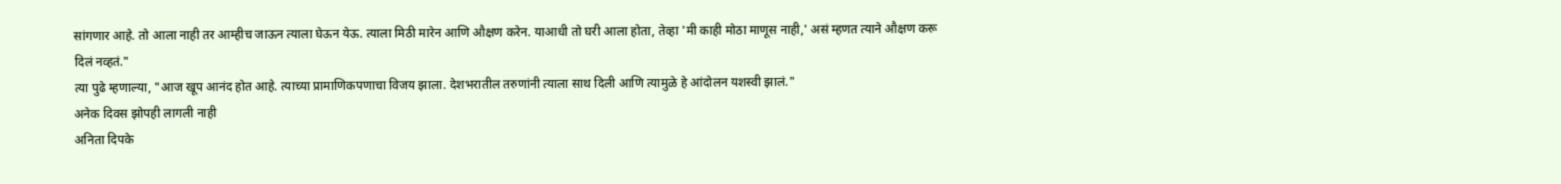सांगणार आहे. तो आला नाही तर आम्हीच जाऊन त्याला घेऊन येऊ. त्याला मिठी मारेन आणि औक्षण करेन. याआधी तो घरी आला होता, तेव्हा 'मी काही मोठा माणूस नाही,' असं म्हणत त्याने औक्षण करू दिलं नव्हतं."
त्या पुढे म्हणाल्या, "आज खूप आनंद होत आहे. त्याच्या प्रामाणिकपणाचा विजय झाला. देशभरातील तरुणांनी त्याला साथ दिली आणि त्यामुळे हे आंदोलन यशस्वी झालं."
अनेक दिवस झोपही लागली नाही
अनिता दिपके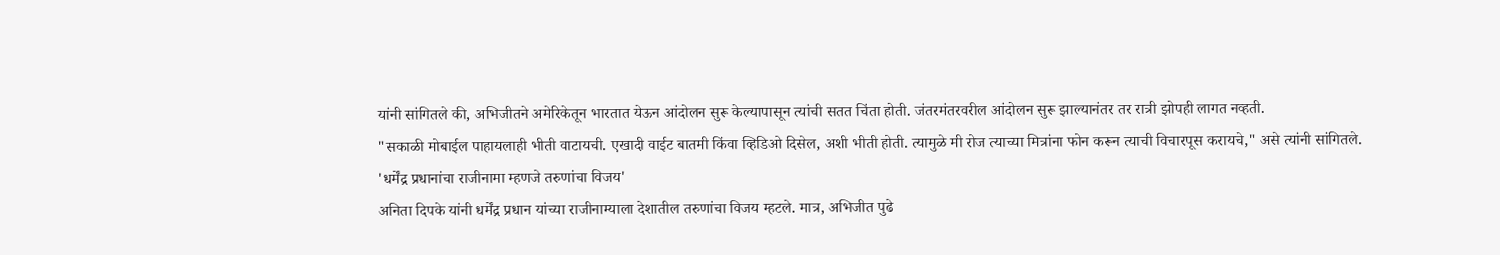यांनी सांगितले की, अभिजीतने अमेरिकेतून भारतात येऊन आंदोलन सुरू केल्यापासून त्यांची सतत चिंता होती. जंतरमंतरवरील आंदोलन सुरू झाल्यानंतर तर रात्री झोपही लागत नव्हती.
"सकाळी मोबाईल पाहायलाही भीती वाटायची. एखादी वाईट बातमी किंवा व्हिडिओ दिसेल, अशी भीती होती. त्यामुळे मी रोज त्याच्या मित्रांना फोन करून त्याची विचारपूस करायचे," असे त्यांनी सांगितले.
'धर्मेंद्र प्रधानांचा राजीनामा म्हणजे तरुणांचा विजय'
अनिता दिपके यांनी धर्मेंद्र प्रधान यांच्या राजीनाम्याला देशातील तरुणांचा विजय म्हटले. मात्र, अभिजीत पुढे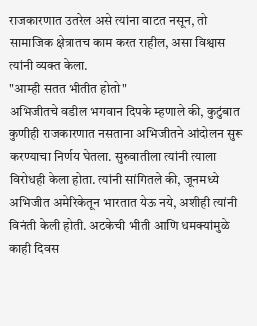राजकारणात उतरेल असे त्यांना वाटत नसून, तो सामाजिक क्षेत्रातच काम करत राहील, असा विश्वास त्यांनी व्यक्त केला.
"आम्ही सतत भीतीत होतो"
अभिजीतचे वडील भगवान दिपके म्हणाले की, कुटुंबात कुणीही राजकारणात नसताना अभिजीतने आंदोलन सुरू करण्याचा निर्णय घेतला. सुरुवातीला त्यांनी त्याला विरोधही केला होता. त्यांनी सांगितले की, जूनमध्ये अभिजीत अमेरिकेतून भारतात येऊ नये, अशीही त्यांनी विनंती केली होती. अटकेची भीती आणि धमक्यांमुळे काही दिवस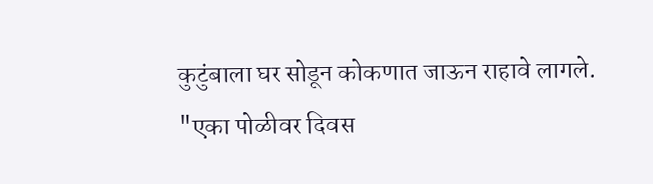कुटुंबाला घर सोडून कोकणात जाऊन राहावे लागले.
"एका पोळीवर दिवस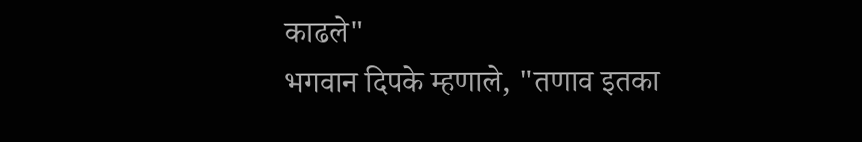काढले"
भगवान दिपके म्हणाले, "तणाव इतका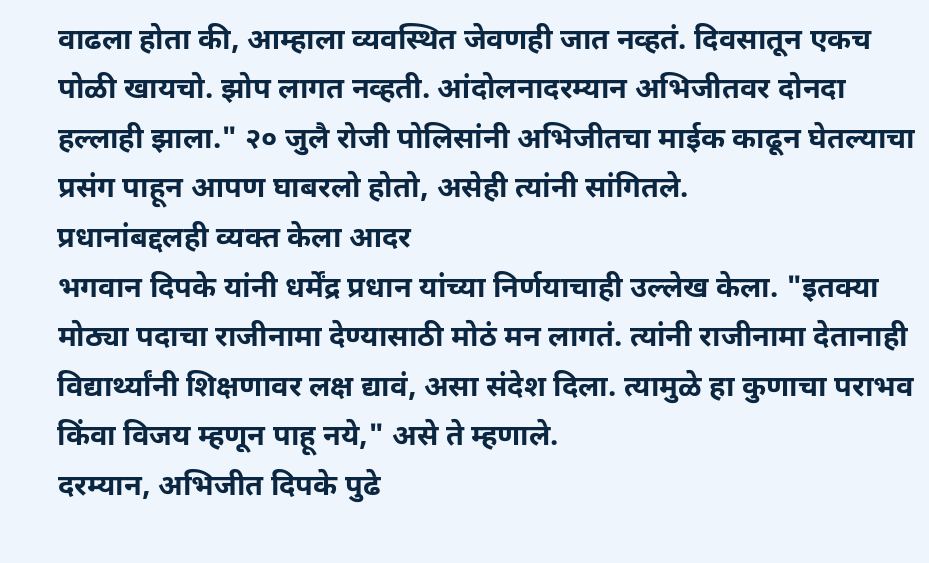वाढला होता की, आम्हाला व्यवस्थित जेवणही जात नव्हतं. दिवसातून एकच पोळी खायचो. झोप लागत नव्हती. आंदोलनादरम्यान अभिजीतवर दोनदा हल्लाही झाला." २० जुलै रोजी पोलिसांनी अभिजीतचा माईक काढून घेतल्याचा प्रसंग पाहून आपण घाबरलो होतो, असेही त्यांनी सांगितले.
प्रधानांबद्दलही व्यक्त केला आदर
भगवान दिपके यांनी धर्मेंद्र प्रधान यांच्या निर्णयाचाही उल्लेख केला. "इतक्या मोठ्या पदाचा राजीनामा देण्यासाठी मोठं मन लागतं. त्यांनी राजीनामा देतानाही विद्यार्थ्यांनी शिक्षणावर लक्ष द्यावं, असा संदेश दिला. त्यामुळे हा कुणाचा पराभव किंवा विजय म्हणून पाहू नये," असे ते म्हणाले.
दरम्यान, अभिजीत दिपके पुढे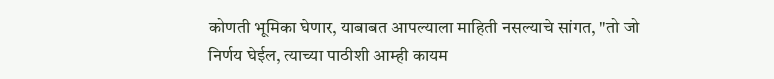कोणती भूमिका घेणार, याबाबत आपल्याला माहिती नसल्याचे सांगत, "तो जो निर्णय घेईल, त्याच्या पाठीशी आम्ही कायम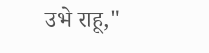उभे राहू,"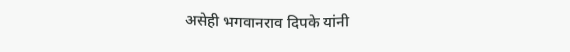असेही भगवानराव दिपके यांनी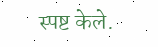स्पष्ट केले.